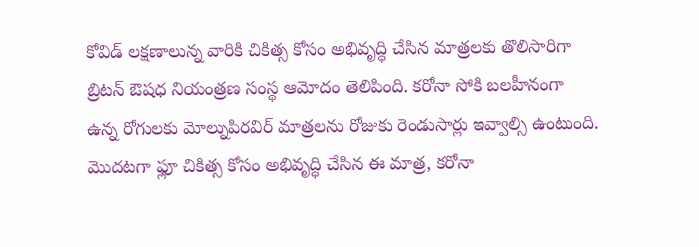కోవిడ్ లక్షణాలున్న వారికి చికిత్స కోసం అభివృద్ధి చేసిన మాత్రలకు తొలిసారిగా బ్రిటన్ ఔషధ నియంత్రణ సంస్థ ఆమోదం తెలిపింది. కరోనా సోకి బలహీనంగా ఉన్న రోగులకు మోల్నుపిరవిర్ మాత్రలను రోజుకు రెండుసార్లు ఇవ్వాల్సి ఉంటుంది. మొదటగా ఫ్లూ చికిత్స కోసం అభివృద్ధి చేసిన ఈ మాత్ర, కరోనా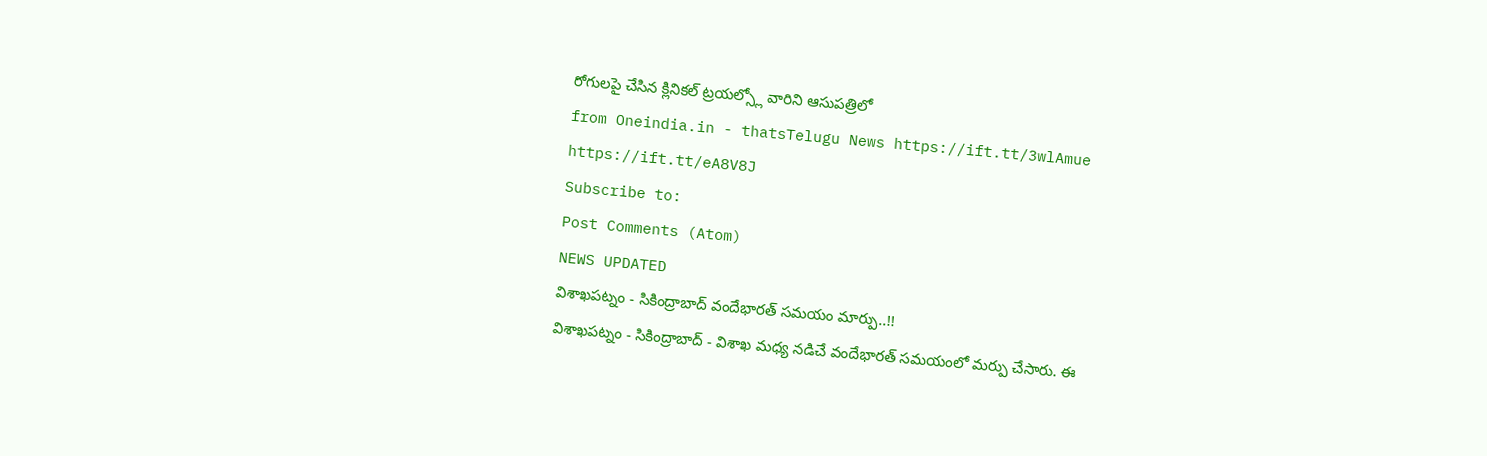రోగులపై చేసిన క్లినికల్ ట్రయల్స్లో వారిని ఆసుపత్రిలో
from Oneindia.in - thatsTelugu News https://ift.tt/3wlAmue
https://ift.tt/eA8V8J
Subscribe to:
Post Comments (Atom)
NEWS UPDATED
విశాఖపట్నం - సికింద్రాబాద్ వందేభారత్ సమయం మార్పు..!!
విశాఖపట్నం - సికింద్రాబాద్ - విశాఖ మధ్య నడిచే వందేభారత్ సమయంలో మర్పు చేసారు. ఈ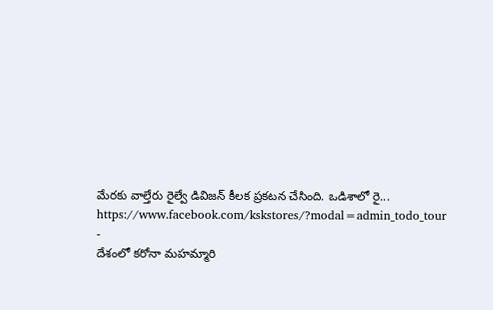మేరకు వాల్తేరు రైల్వే డివిజన్ కీలక ప్రకటన చేసింది. ఒడిశాలో రై...
https://www.facebook.com/kskstores/?modal=admin_todo_tour
-
దేశంలో కరోనా మహమ్మారి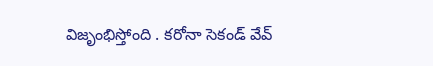విజృంభిస్తోంది . కరోనా సెకండ్ వేవ్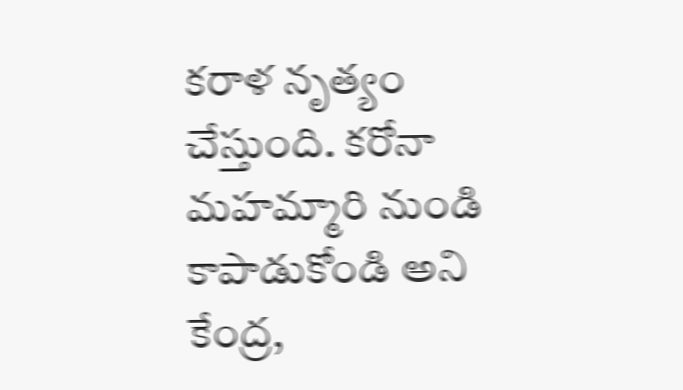కరాళ నృత్యం చేస్తుంది. కరోనా మహమ్మారి నుండి కాపాడుకోండి అని కేంద్ర,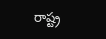రాష్ట్ర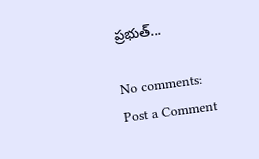ప్రభుత్...

No comments:
Post a Comment